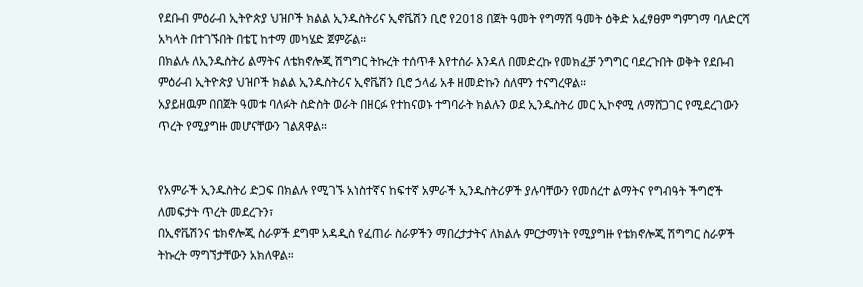የደቡብ ምዕራብ ኢትዮጵያ ህዝቦች ክልል ኢንዱስትሪና ኢኖቬሽን ቢሮ የ2018 በጀት ዓመት የግማሽ ዓመት ዕቅድ አፈፃፀም ግምገማ ባለድርሻ አካላት በተገኙበት በቴፒ ከተማ መካሄድ ጀምሯል።
በክልሉ ለኢንዱስትሪ ልማትና ለቴክኖሎጂ ሽግግር ትኩረት ተሰጥቶ እየተሰራ እንዳለ በመድረኩ የመክፈቻ ንግግር ባደረጉበት ወቅት የደቡብ ምዕራብ ኢትዮጵያ ህዝቦች ክልል ኢንዱስትሪና ኢኖቬሽን ቢሮ ኃላፊ አቶ ዘመድኩን ሰለሞን ተናግረዋል።
አያይዘዉም በበጀት ዓመቱ ባለፉት ስድስት ወራት በዘርፉ የተከናወኑ ተግባራት ክልሉን ወደ ኢንዱስትሪ መር ኢኮኖሚ ለማሸጋገር የሚደረገውን ጥረት የሚያግዙ መሆናቸውን ገልጸዋል።


የአምራች ኢንዱስትሪ ድጋፍ በክልሉ የሚገኙ አነስተኛና ከፍተኛ አምራች ኢንዱስትሪዎች ያሉባቸውን የመሰረተ ልማትና የግብዓት ችግሮች ለመፍታት ጥረት መደረጉን፣
በኢኖቬሽንና ቴክኖሎጂ ስራዎች ደግሞ አዳዲስ የፈጠራ ስራዎችን ማበረታታትና ለክልሉ ምርታማነት የሚያግዙ የቴክኖሎጂ ሽግግር ስራዎች ትኩረት ማግኘታቸውን አክለዋል።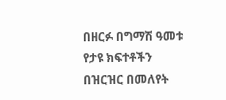በዘርፉ በግማሽ ዓመቱ የታዩ ክፍተቶችን በዝርዝር በመለየት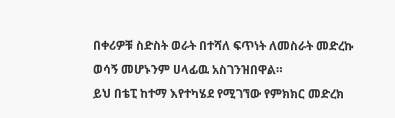በቀሪዎቹ ስድስት ወራት በተሻለ ፍጥነት ለመስራት መድረኩ ወሳኝ መሆኑንም ሀላፊዉ አስገንዝበዋል።
ይህ በቴፒ ከተማ እየተካሄደ የሚገኘው የምክክር መድረክ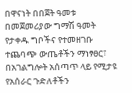በዋናነት በበጀት ዓመቱ በመጀመሪያው ግማሽ ዓመት የታቀዱ ግቦችና የተመዘገቡ ተጨባጭ ውጤቶችን ማነፃፀር፣ በአገልግሎት አሰጣጥ ላይ የሚታዩ የአሰራር ጉድለቶችን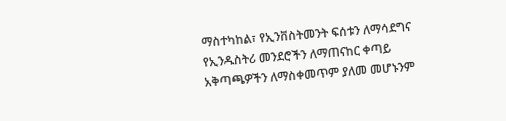ማስተካከል፣ የኢንቨስትመንት ፍሰቱን ለማሳደግና የኢንዱስትሪ መንደሮችን ለማጠናከር ቀጣይ አቅጣጫዎችን ለማስቀመጥም ያለመ መሆኑንም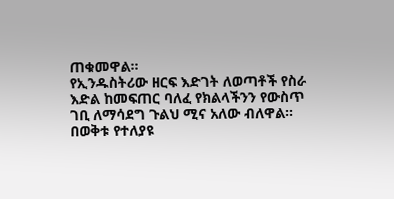ጠቁመዋል።
የኢንዱስትሪው ዘርፍ እድገት ለወጣቶች የስራ እድል ከመፍጠር ባለፈ የክልላችንን የውስጥ ገቢ ለማሳደግ ጉልህ ሚና አለው ብለዋል።
በወቅቱ የተለያዩ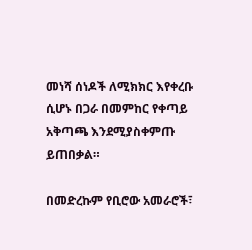መነሻ ሰነዶች ለሚክክር እየቀረቡ ሲሆኑ በጋራ በመምከር የቀጣይ አቅጣጫ እንደሚያስቀምጡ ይጠበቃል።

በመድረኩም የቢሮው አመራሮች፣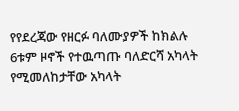የየደረጃው የዘርፉ ባለሙያዎች ከክልሉ 6ቱም ዞኖች የተዉጣጡ ባለድርሻ አካላት የሚመለከታቸው አካላት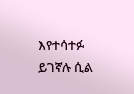እየተሳተፉ ይገኛሉ ሲል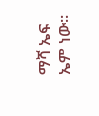ማሻ ኤፍ ኤም ነው።